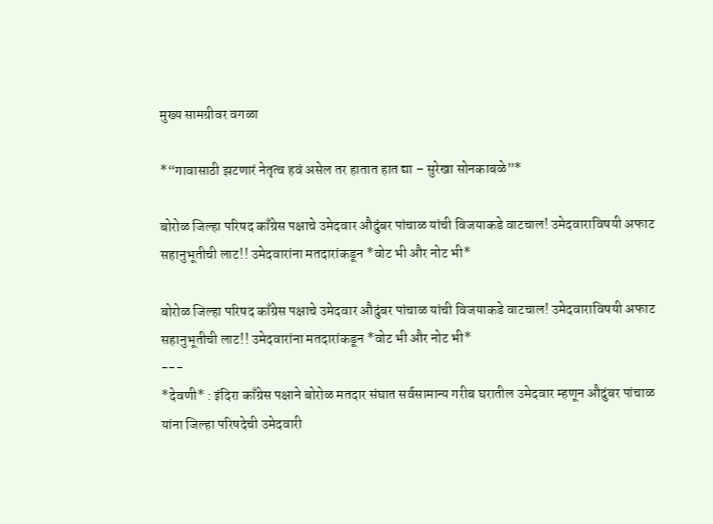मुख्य सामग्रीवर वगळा

*“गावासाठी झटणारं नेतृत्व हवं असेल तर हातात हात द्या – सुरेखा सोनकाबळे”*

बोरोळ जिल्हा परिषद काँग्रेस पक्षाचे उमेदवार औदुंबर पांचाळ यांची विजयाकडे वाटचाल! उमेदवाराविषयी अफाट सहानुभूतीची लाट!! उमेदवारांना मतदारांकडून *वोट भी और नोट भी*

बोरोळ जिल्हा परिषद काँग्रेस पक्षाचे उमेदवार औदुंबर पांचाळ यांची विजयाकडे वाटचाल! उमेदवाराविषयी अफाट सहानुभूतीची लाट!! उमेदवारांना मतदारांकडून *वोट भी और नोट भी*
---
*देवणी* : इंदिरा काँग्रेस पक्षाने बोरोळ मतदार संघात सर्वसामान्य गरीब घरातील उमेदवार म्हणून औदुंबर पांचाळ यांना जिल्हा परिषदेची उमेदवारी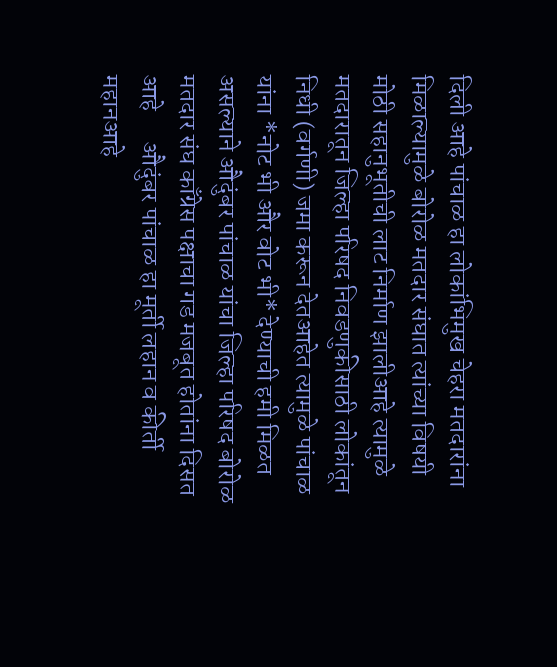दिली आहे पांचाळ हा लोकांभिमुख चेहरा मतदारांना मिळाल्यामुळे बोरोळ मतदार संघात त्यांच्या विषयी मोठी सहानुभूतीची लाट निर्माण झालीआहे त्यामुळे मतदारातून जिल्हा परिषद निवडणुकीसाठी लोकांतून निधी (वर्गणी) जमा करून देतआहेत त्यामुळे पांचाळ यांना *नोट भी और वोट भी* देण्याची हमी मिळत असल्याने औदुंबर पांचाळ यांचा जिल्हा परिषद बोरोळ मतदार संघ काँग्रेस पक्षाचा गड मजबूत होतांना दिसत आहे      औदुंबर पांचाळ हा मूर्ती लहान व कीर्ती महानआहे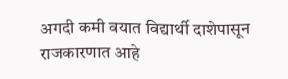अगदी कमी वयात विद्यार्थी दाशेपासून राजकारणात आहे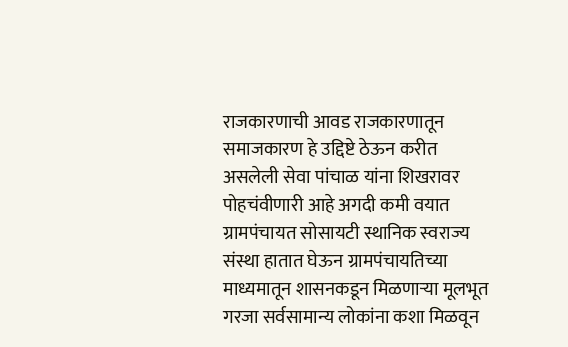राजकारणाची आवड राजकारणातून समाजकारण हे उद्दिष्टे ठेऊन करीत असलेली सेवा पांचाळ यांना शिखरावर पोहचंवीणारी आहे अगदी कमी वयात ग्रामपंचायत सोसायटी स्थानिक स्वराज्य संस्था हातात घेऊन ग्रामपंचायतिच्या माध्यमातून शासनकडून मिळणाऱ्या मूलभूत गरजा सर्वसामान्य लोकांना कशा मिळवून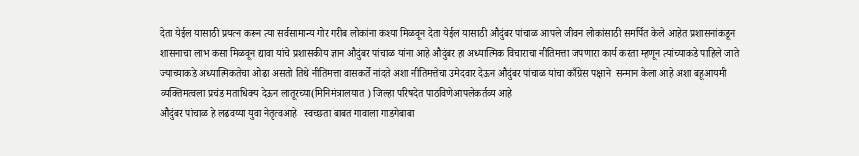देता येईल यासाठी प्रयत्न करून त्या सर्वसामान्य गोर गरीब लोकांना कश्या मिळवून देता येईल यासाठी औदुंबर पांचाळ आपले जीवन लोकांसाठी समर्पित केले आहेत प्रशासनांकडून शासनाचा लाभ कसा मिळवून द्यावा यांचे प्रशासकीय ज्ञान औदुंबर पांचाळ यांना आहे औदुंबर हा अध्यात्मिक विचाराचा नीतिमत्ता जपणारा कार्य करता म्हणून त्यांच्याकडे पाहिले जाते ज्याच्याकडे अध्यात्मिकतेचा ओढा असतो तिथे नीतिमत्ता वासकर्ते नांदते अशा नीतिमत्तेचा उमेदवार देऊन औदुंबर पांचाळ यांचा काँग्रेस पक्षाने  सन्मान केला आहे अशा बहूआयमी व्यक्तिमत्वला प्रचंड मताधिक्य देऊन लातूरच्या(मिनिमंत्रालयात ) जिल्हा परिषदेत पाठविणेआपलेकर्तव्य आहे
औदुंबर पांचाळ हे लढवय्या युवा नेतृत्वआहे   स्वच्छता बाबत गावाला गाडगेबाबा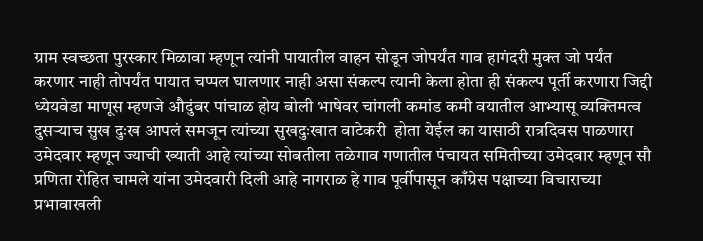ग्राम स्वच्छता पुरस्कार मिळावा म्हणून त्यांनी पायातील वाहन सोडून जोपर्यंत गाव हागंदरी मुक्त जो पर्यंत करणार नाही तोपर्यंत पायात चप्पल घालणार नाही असा संकल्प त्यानी केला होता ही संकल्प पूर्ती करणारा जिद्दी ध्येयवेडा माणूस म्हणजे औदुंबर पांचाळ होय बोली भाषेवर चांगली कमांड कमी वयातील आभ्यासू व्यक्तिमत्व दुसऱ्याच सुख दुःख आपलं समजून त्यांच्या सुखदुःखात वाटेकरी  होता येईल का यासाठी रात्रदिवस पाळणारा उमेदवार म्हणून ज्याची ख्याती आहे त्यांच्या सोबतीला तळेगाव गणातील पंचायत समितीच्या उमेदवार म्हणून सौ प्रणिता रोहित चामले यांना उमेदवारी दिली आहे नागराळ हे गाव पूर्वीपासून काँग्रेस पक्षाच्या विचाराच्या प्रभावाखली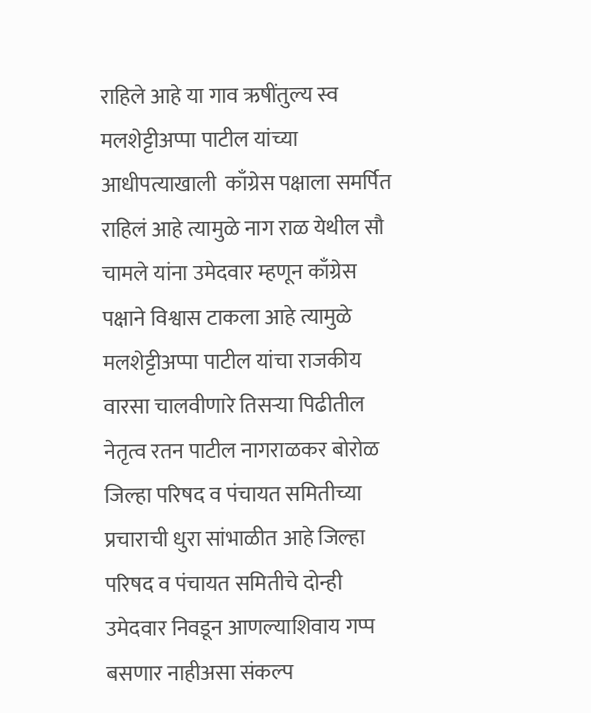राहिले आहे या गाव ऋषींतुल्य स्व मलशेट्टीअप्पा पाटील यांच्या आधीपत्याखाली  काँग्रेस पक्षाला समर्पित राहिलं आहे त्यामुळे नाग राळ येथील सौ चामले यांना उमेदवार म्हणून काँग्रेस पक्षाने विश्वास टाकला आहे त्यामुळे  मलशेट्टीअप्पा पाटील यांचा राजकीय वारसा चालवीणारे तिसऱ्या पिढीतील नेतृत्व रतन पाटील नागराळकर बोरोळ जिल्हा परिषद व पंचायत समितीच्या प्रचाराची धुरा सांभाळीत आहे जिल्हा परिषद व पंचायत समितीचे दोन्ही उमेदवार निवडून आणल्याशिवाय गप्प बसणार नाहीअसा संकल्प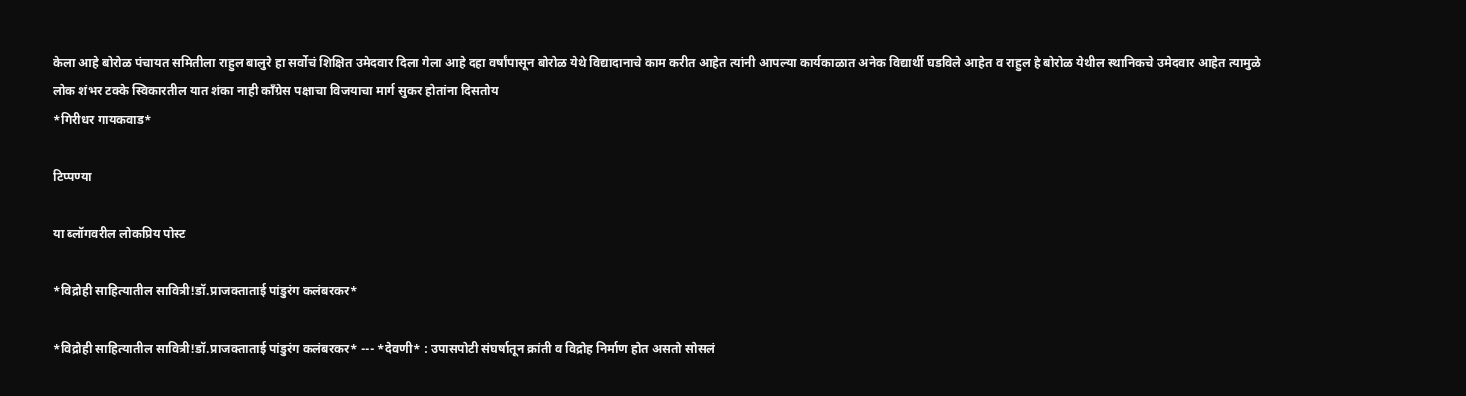केला आहे बोरोळ पंचायत समितीला राहुल बालुरे हा सर्वोचं शिक्षित उमेदवार दिला गेला आहे दहा वर्षांपासून बोरोळ येथे विद्यादानाचे काम करीत आहेत त्यांनी आपल्या कार्यकाळात अनेक विद्यार्थी घडविले आहेत व राहुल हे बोरोळ येथील स्थानिकचे उमेदवार आहेत त्यामुळे लोक शंभर टक्के स्विकारतील यात शंका नाही काँग्रेस पक्षाचा विजयाचा मार्ग सुकर होतांना दिसतोय
*गिरीधर गायकवाड*

टिप्पण्या

या ब्लॉगवरील लोकप्रिय पोस्ट

*विद्रोही साहित्यातील सावित्री!डॉ.प्राजक्ताताई पांडुरंग कलंबरकर*

*विद्रोही साहित्यातील सावित्री!डॉ.प्राजक्ताताई पांडुरंग कलंबरकर* --- *देवणी* : उपासपोटी संघर्षातून क्रांती व विद्रोह निर्माण होत असतो सोसलं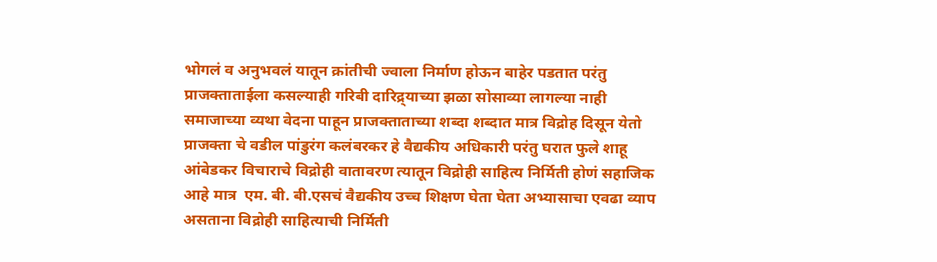भोगलं व अनुभवलं यातून क्रांतीची ज्वाला निर्माण होऊन बाहेर पडतात परंतु प्राजक्ताताईला कसल्याही गरिबी दारिद्र्याच्या झळा सोसाव्या लागल्या नाही समाजाच्या व्यथा वेदना पाहून प्राजक्ताताच्या शब्दा शब्दात मात्र विद्रोह दिसून येतो प्राजक्ता चे वडील पांडुरंग कलंबरकर हे वैद्यकीय अधिकारी परंतु घरात फुले शाहू आंबेडकर विचाराचे विद्रोही वातावरण त्यातून विद्रोही साहित्य निर्मिती होणं सहाजिक आहे मात्र  एम. बी. बी.एसचं वैद्यकीय उच्च शिक्षण घेता घेता अभ्यासाचा एवढा व्याप असताना विद्रोही साहित्याची निर्मिती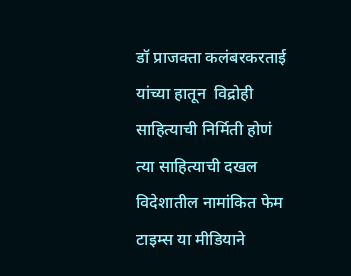डॉ प्राजक्ता कलंबरकरताई यांच्या हातून  विद्रोही साहित्याची निर्मिती होणं त्या साहित्याची दखल विदेशातील नामांकित फेम टाइम्स या मीडियाने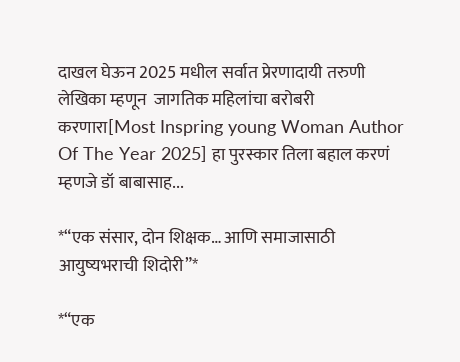दाखल घेऊन 2025 मधील सर्वात प्रेरणादायी तरुणी लेखिका म्हणून  जागतिक महिलांचा बरोबरी करणारा[Most Inspring young Woman Author Of The Year 2025] हा पुरस्कार तिला बहाल करणं म्हणजे डॉ बाबासाह...

*“एक संसार, दोन शिक्षक… आणि समाजासाठी आयुष्यभराची शिदोरी”*

*“एक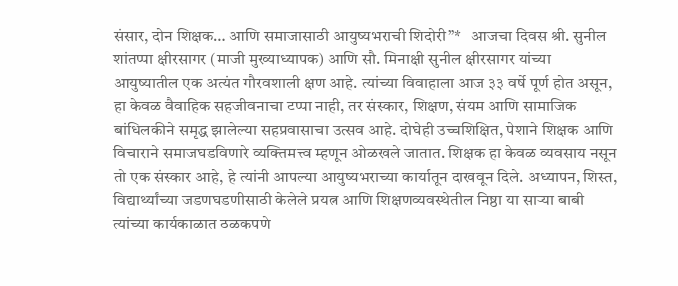संसार, दोन शिक्षक… आणि समाजासाठी आयुष्यभराची शिदोरी”*   आजचा दिवस श्री. सुनील शांतप्पा क्षीरसागर (माजी मुख्याध्यापक) आणि सौ. मिनाक्षी सुनील क्षीरसागर यांच्या आयुष्यातील एक अत्यंत गौरवशाली क्षण आहे. त्यांच्या विवाहाला आज ३३ वर्षे पूर्ण होत असून, हा केवळ वैवाहिक सहजीवनाचा टप्पा नाही, तर संस्कार, शिक्षण, संयम आणि सामाजिक बांधिलकीने समृद्ध झालेल्या सहप्रवासाचा उत्सव आहे. दोघेही उच्चशिक्षित, पेशाने शिक्षक आणि विचाराने समाजघडविणारे व्यक्तिमत्त्व म्हणून ओळखले जातात. शिक्षक हा केवळ व्यवसाय नसून तो एक संस्कार आहे, हे त्यांनी आपल्या आयुष्यभराच्या कार्यातून दाखवून दिले. अध्यापन, शिस्त, विद्यार्थ्यांच्या जडणघडणीसाठी केलेले प्रयत्न आणि शिक्षणव्यवस्थेतील निष्ठा या साऱ्या बाबी त्यांच्या कार्यकाळात ठळकपणे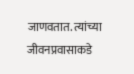जाणवतात. त्यांच्या जीवनप्रवासाकडे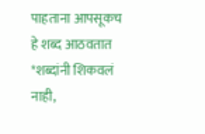पाहताना आपसूकच हे शब्द आठवतात   *शब्दांनी शिकवलं नाही,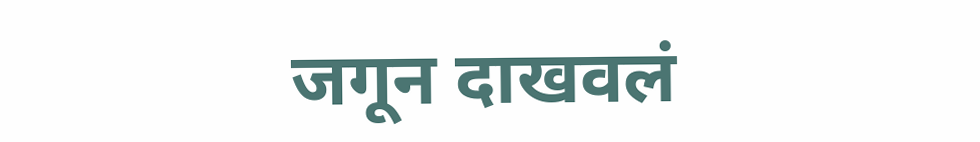जगून दाखवलं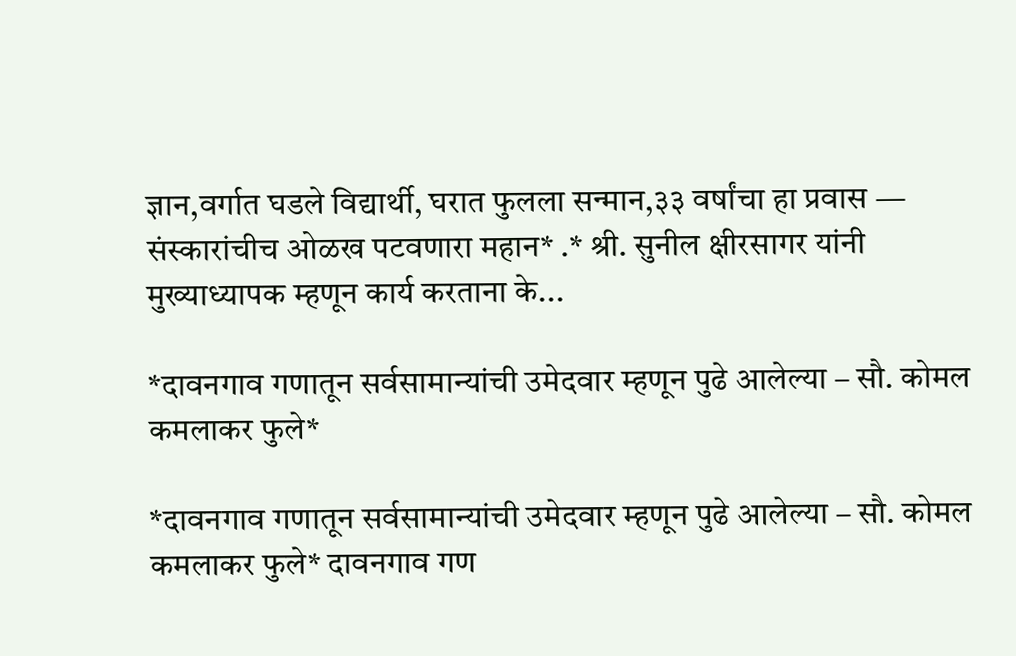ज्ञान,वर्गात घडले विद्यार्थी, घरात फुलला सन्मान,३३ वर्षांचा हा प्रवास — संस्कारांचीच ओळख पटवणारा महान* .* श्री. सुनील क्षीरसागर यांनी मुख्याध्यापक म्हणून कार्य करताना के...

*दावनगाव गणातून सर्वसामान्यांची उमेदवार म्हणून पुढे आलेल्या – सौ. कोमल कमलाकर फुले*

*दावनगाव गणातून सर्वसामान्यांची उमेदवार म्हणून पुढे आलेल्या – सौ. कोमल कमलाकर फुले* दावनगाव गण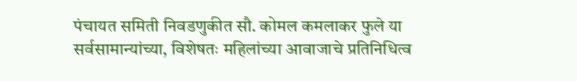पंचायत समिती निवडणुकीत सौ. कोमल कमलाकर फुले या सर्वसामान्यांच्या, विशेषतः महिलांच्या आवाजाचे प्रतिनिधित्व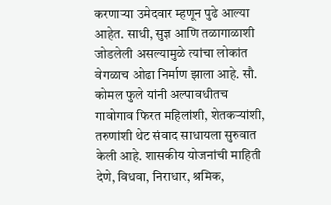करणाऱ्या उमेदवार म्हणून पुढे आल्या आहेत. साधी, सुज्ञ आणि तळागाळाशी जोडलेली असल्यामुळे त्यांचा लोकांत वेगळाच ओढा निर्माण झाला आहे. सौ. कोमल फुले यांनी अल्पावधीतच गावोगाव फिरत महिलांशी, शेतकऱ्यांशी, तरुणांशी थेट संवाद साधायला सुरुवात केली आहे. शासकीय योजनांची माहिती देणे, विधवा, निराधार, श्रमिक,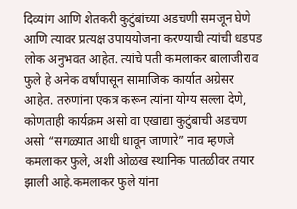दिव्यांग आणि शेतकरी कुटुंबांच्या अडचणी समजून घेणे आणि त्यावर प्रत्यक्ष उपाययोजना करण्याची त्यांची धडपड लोक अनुभवत आहेत. त्यांचे पती कमलाकर बालाजीराव फुले हे अनेक वर्षांपासून सामाजिक कार्यात अग्रेसर आहेत. तरुणांना एकत्र करून त्यांना योग्य सल्ला देणे, कोणताही कार्यक्रम असो वा एखाद्या कुटुंबाची अडचण असो “सगळ्यात आधी धावून जाणारे” नाव म्हणजे कमलाकर फुले, अशी ओळख स्थानिक पातळीवर तयार झाली आहे.कमलाकर फुले यांना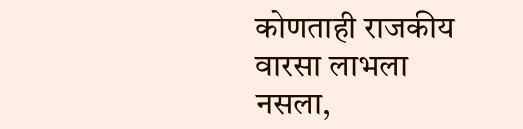कोणताही राजकीय वारसा लाभला नसला,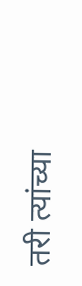तरी त्यांच्या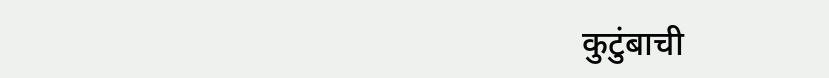कुटुंबाची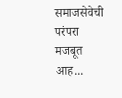समाजसेवेची परंपरा मजबूत आह...